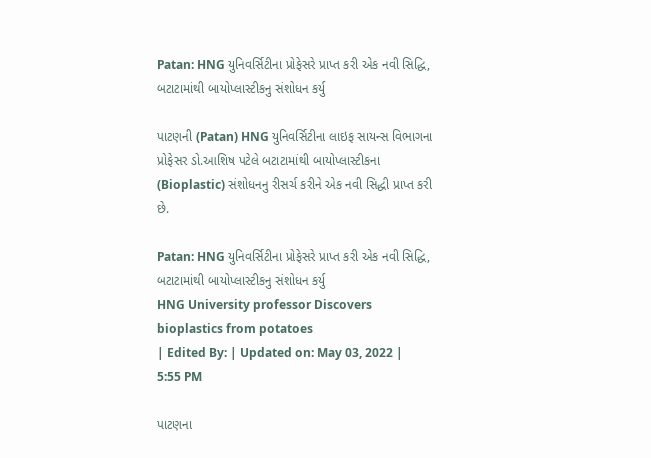Patan: HNG યુનિવર્સિટીના પ્રોફેસરે પ્રાપ્ત કરી એક નવી સિદ્ધિ, બટાટામાંથી બાયોપ્લાસ્ટીકનુ સંશોધન કર્યુ

પાટણની (Patan) HNG યુનિવર્સિટીના લાઇફ સાયન્સ વિભાગના પ્રોફેસર ડો.આશિષ પટેલે બટાટામાંથી બાયોપ્લાસ્ટીકના (Bioplastic) સંશોધનનુ રીસર્ચ કરીને એક નવી સિદ્ધી પ્રાપ્ત કરી છે.

Patan: HNG યુનિવર્સિટીના પ્રોફેસરે પ્રાપ્ત કરી એક નવી સિદ્ધિ, બટાટામાંથી બાયોપ્લાસ્ટીકનુ સંશોધન કર્યુ
HNG University professor Discovers bioplastics from potatoes
| Edited By: | Updated on: May 03, 2022 | 5:55 PM

પાટણના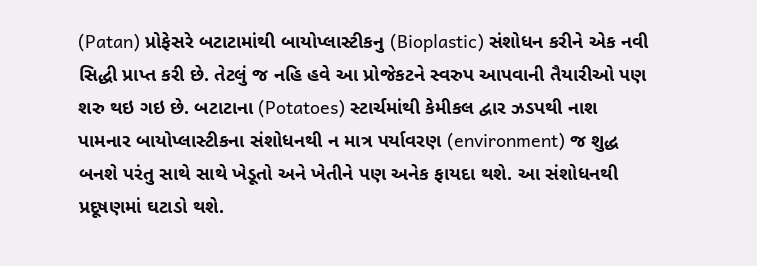(Patan) પ્રોફેસરે બટાટામાંથી બાયોપ્લાસ્ટીકનુ (Bioplastic) સંશોધન કરીને એક નવી સિદ્ધી પ્રાપ્ત કરી છે. તેટલું જ નહિ હવે આ પ્રોજેકટને સ્વરુપ આપવાની તૈયારીઓ પણ શરુ થઇ ગઇ છે. બટાટાના (Potatoes) સ્ટાર્ચમાંથી કેમીકલ દ્વાર ઝડપથી નાશ પામનાર બાયોપ્લાસ્ટીકના સંશોધનથી ન માત્ર પર્યાવરણ (environment) જ શુદ્ધ બનશે પરંતુ સાથે સાથે ખેડૂતો અને ખેતીને પણ અનેક ફાયદા થશે. આ સંશોધનથી પ્રદૂષણમાં ઘટાડો થશે.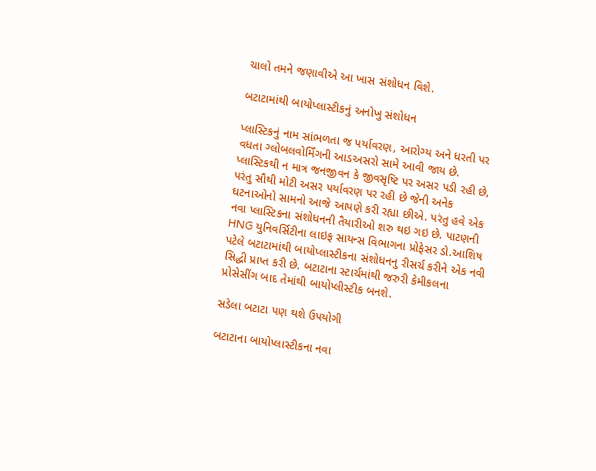ચાલો તમને જણાવીએ આ ખાસ સંશોધન વિશે.

બટાટામાંથી બાયોપ્લાસ્ટીકનું અનોખુ સંશોધન

પ્લાસ્ટિકનું નામ સાંભળતા જ પર્યાવરણ, આરોગ્ય અને ધરતી પર વધતા ગ્લોબલવોર્મિંગની આડઅસરો સામે આવી જાય છે. પ્લાસ્ટિકથી ન માત્ર જનજીવન કે જીવસૃષ્ટિ પર અસર પડી રહી છે, પરંતુ સૌથી મોટી અસર પર્યાવરણ પર રહી છે જેની અનેક ઘટનાઓનો સામનો આજે આપણે કરી રહ્યા છીએ. પરંતુ હવે એક નવા પ્લાસ્ટિકના સંશોધનની તૈયારીઓ શરુ થઇ ગઇ છે. પાટણની HNG યુનિવર્સિટીના લાઇફ સાયન્સ વિભાગના પ્રોફેસર ડો.આશિષ પટેલે બટાટામાંથી બાયોપ્લાસ્ટીકના સંશોધનનુ રીસર્ચ કરીને એક નવી સિદ્ધી પ્રાપ્ત કરી છે. બટાટાના સ્ટાર્ચમાંથી જરુરી કેમીકલના પ્રોસેસીંગ બાદ તેમાંથી બાયોપ્લીસ્ટીક બનશે.

સડેલા બટાટા પણ થશે ઉપયોગી

બટાટાના બાયોપ્લાસ્ટીકના નવા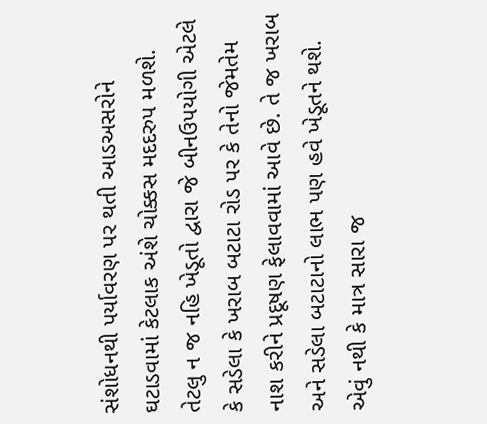સંશોધનથી પર્યાવરણ પર થતી આડઅસરોને ઘટાડવામાં કેટલાક અંશે ચોક્કસ મદદરુપ મળશે. તેટલુ ન જ નહિ ખેડૂતો દ્વારા જે બીનઉપયોગી એટલે કે સડેલા કે ખરાબ બટાટા રોડ પર કે તેનો જેમતેમ નાશ કરીને પ્રદૂષણ ફેલાવવામાં આવે છે. તે જ ખરાબ અને સડેલા બટાટાનો લાભ પણ હવે ખેડૂતને થશે. એવું નથી કે માત્ર સારા જ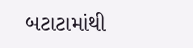બટાટામાંથી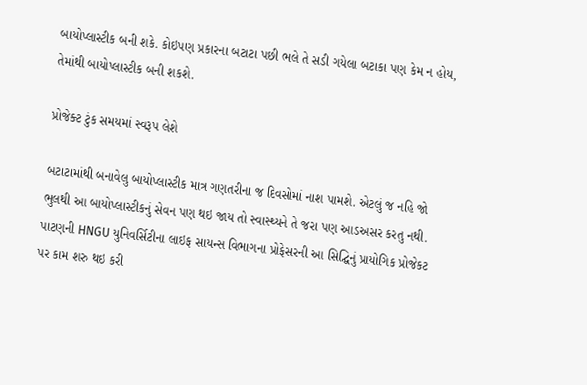બાયોપ્લાસ્ટીક બની શકે. કોઇપણ પ્રકારના બટાટા પછી ભલે તે સડી ગયેલા બટાકા પણ કેમ ન હોય, તેમાંથી બાયોપ્લાસ્ટીક બની શકશે.

પ્રોજેક્ટ ટુંક સમયમાં સ્વરૂપ લેશે

બટાટામાંથી બનાવેલુ બાયોપ્લાસ્ટીક માત્ર ગણતરીના જ દિવસોમાં નાશ પામશે. એટલું જ નહિ જો ભુલથી આ બાયોપ્લાસ્ટીકનું સેવન પણ થઇ જાય તો સ્વાસ્થ્યને તે જરા પણ આડઅસર કરતુ નથી. પાટણની HNGU યુનિવર્સિટીના લાઇફ સાયન્સ વિભાગના પ્રોફેસરની આ સિદ્ઘિનું પ્રાયોગિક પ્રોજેકટ પર કામ શરુ થઇ કરી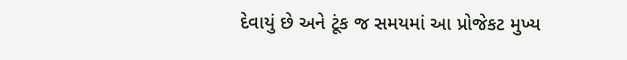દેવાયું છે અને ટૂંક જ સમયમાં આ પ્રોજેકટ મુખ્ય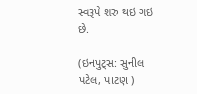સ્વરૂપે શરુ થઇ ગઇ છે.

(ઇનપુટ્સ: સુનીલ પટેલ, પાટણ )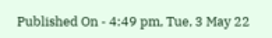Published On - 4:49 pm, Tue, 3 May 22